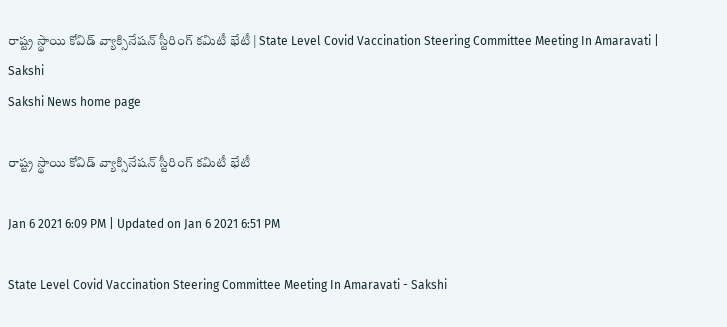రాష్ట్ర స్థాయి కోవిడ్ వ్యాక్సినేషన్ స్టీరింగ్ కమిటీ భేటీ | State Level Covid Vaccination Steering Committee Meeting In Amaravati | Sakshi
Sakshi News home page

రాష్ట్ర స్థాయి కోవిడ్ వ్యాక్సినేషన్ స్టీరింగ్ కమిటీ భేటీ

Jan 6 2021 6:09 PM | Updated on Jan 6 2021 6:51 PM

State Level Covid Vaccination Steering Committee Meeting In Amaravati - Sakshi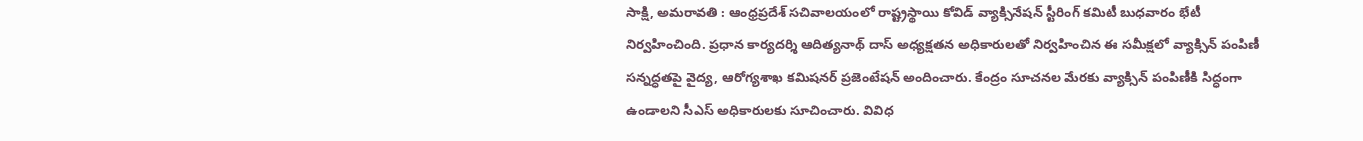సాక్షి, అమరావతి : ఆంధ్రప్రదేశ్‌ సచివాలయంలో రాష్ట్రస్థాయి కోవిడ్ వ్యాక్సినేషన్ స్టీరింగ్ కమిటీ బుధవారం భేటీ నిర్వహించింది. ప్రధాన కార్యదర్శి ఆదిత్యనాథ్‌ దాస్ అధ్యక్షతన అధికారులతో నిర్వహించిన ఈ సమీక్షలో వ్యాక్సిన్ పంపిణీ సన్నద్ధతపై వైద్య, ఆరోగ్యశాఖ కమిషనర్ ప్రజెంటేషన్‌ అందించారు. కేంద్రం సూచనల మేరకు వ్యాక్సిన్ పంపిణీకి సిద్ధంగా ఉండాలని సీఎస్ అధికారులకు సూచించారు. వివిధ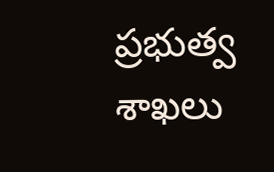ప్రభుత్వ శాఖలు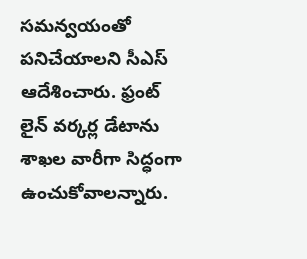సమన్వయంతో పనిచేయాలని సీఎస్‌ ఆదేశించారు. ఫ్రంట్ లైన్ వర్కర్ల డేటాను శాఖల వారీగా సిద్ధంగా ఉంచుకోవాలన్నారు.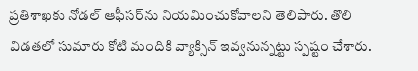ప్రతిశాఖకు నోడల్ ఆఫీసర్‌ను నియమించుకోవాలని తెలిపారు. తొలి విడతలో సుమారు కోటి మందికి వ్యాక్సిన్ ఇవ్వనున్నట్టు స్పష్టం చేశారు.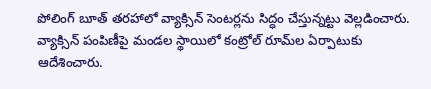పోలింగ్ బూత్ తరహాలో వ్యాక్సిన్‌ సెంటర్లను సిద్ధం చేస్తున్నట్టు వెల్లడించారు. వ్యాక్సిన్ పంపిణీపై మండల స్థాయిలో కంట్రోల్ రూమ్‌ల ఏర్పాటుకు ఆదేశించారు.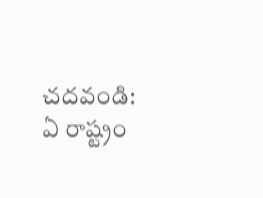చదవండి: ఏ రాష్ట్రం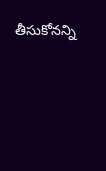తీసుకోనన్ని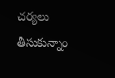చర్యలు తీసుకున్నాం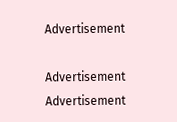Advertisement

Advertisement
Advertisement